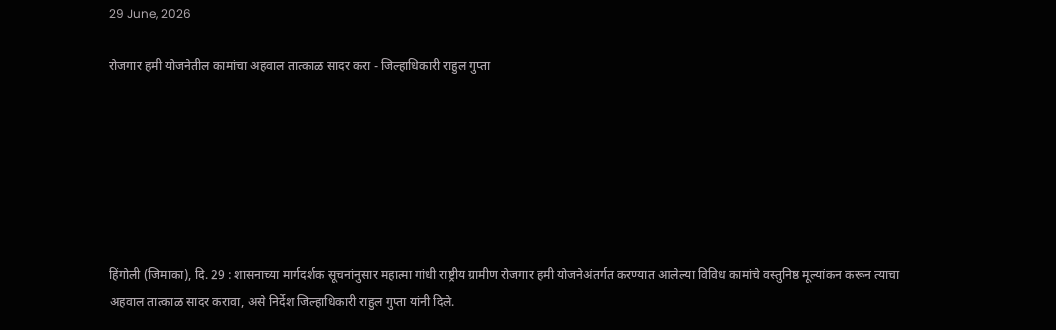29 June, 2026

रोजगार हमी योजनेतील कामांचा अहवाल तात्काळ सादर करा - जिल्हाधिकारी राहुल गुप्ता







हिंगोली (जिमाका), दि. 29 : शासनाच्या मार्गदर्शक सूचनांनुसार महात्मा गांधी राष्ट्रीय ग्रामीण रोजगार हमी योजनेअंतर्गत करण्यात आलेल्या विविध कामांचे वस्तुनिष्ठ मूल्यांकन करून त्याचा अहवाल तात्काळ सादर करावा, असे निर्देश जिल्हाधिकारी राहुल गुप्ता यांनी दिले.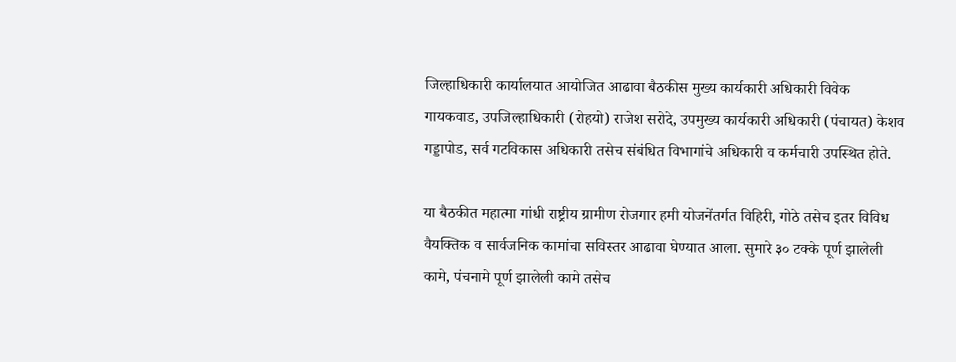जिल्हाधिकारी कार्यालयात आयोजित आढावा बैठकीस मुख्य कार्यकारी अधिकारी विवेक गायकवाड, उपजिल्हाधिकारी (रोहयो) राजेश सरोदे, उपमुख्य कार्यकारी अधिकारी (पंचायत) केशव गड्डापोड, सर्व गटविकास अधिकारी तसेच संबंधित विभागांचे अधिकारी व कर्मचारी उपस्थित होते.

या बैठकीत महात्मा गांधी राष्ट्रीय ग्रामीण रोजगार हमी योजनेंतर्गत विहिरी, गोठे तसेच इतर विविध वैयक्तिक व सार्वजनिक कामांचा सविस्तर आढावा घेण्यात आला. सुमारे ३० टक्के पूर्ण झालेली कामे, पंचनामे पूर्ण झालेली कामे तसेच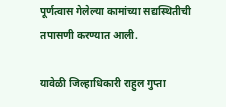पूर्णत्वास गेलेल्या कामांच्या सद्यस्थितीची तपासणी करण्यात आली.

यावेळी जिल्हाधिकारी राहुल गुप्ता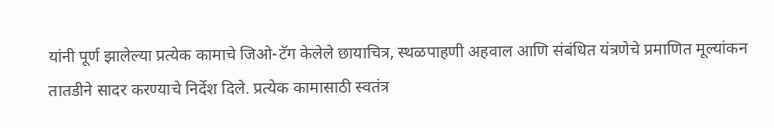यांनी पूर्ण झालेल्या प्रत्येक कामाचे जिओ-टॅग केलेले छायाचित्र, स्थळपाहणी अहवाल आणि संबंधित यंत्रणेचे प्रमाणित मूल्यांकन तातडीने सादर करण्याचे निर्देश दिले. प्रत्येक कामासाठी स्वतंत्र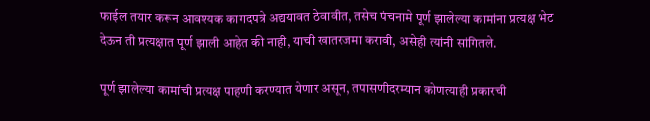फाईल तयार करून आवश्यक कागदपत्रे अद्ययावत ठेवावीत, तसेच पंचनामे पूर्ण झालेल्या कामांना प्रत्यक्ष भेट देऊन ती प्रत्यक्षात पूर्ण झाली आहेत की नाही, याची खातरजमा करावी, असेही त्यांनी सांगितले.

पूर्ण झालेल्या कामांची प्रत्यक्ष पाहणी करण्यात येणार असून, तपासणीदरम्यान कोणत्याही प्रकारची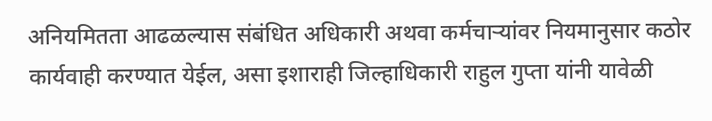अनियमितता आढळल्यास संबंधित अधिकारी अथवा कर्मचाऱ्यांवर नियमानुसार कठोर कार्यवाही करण्यात येईल, असा इशाराही जिल्हाधिकारी राहुल गुप्ता यांनी यावेळी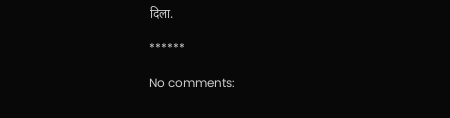दिला.

******

No comments: